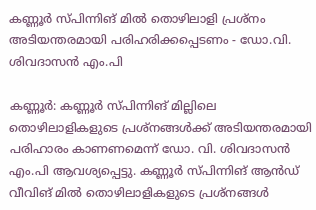കണ്ണൂര്‍ സ്പിന്നിങ് മില്‍ തൊഴിലാളി പ്രശ്‌നം അടിയന്തരമായി പരിഹരിക്കപ്പെടണം - ഡോ.വി. ശിവദാസന്‍ എം.പി

കണ്ണൂർ: കണ്ണൂര്‍ സ്പിന്നിങ് മില്ലിലെ തൊഴിലാളികളുടെ പ്രശ്‌നങ്ങള്‍ക്ക് അടിയന്തരമായി പരിഹാരം കാണണമെന്ന് ഡോ. വി. ശിവദാസന്‍ എം.പി ആവശ്യപ്പെട്ടു. കണ്ണൂര്‍ സ്പിന്നിങ് ആന്‍ഡ് വീവിങ് മില്‍ തൊഴിലാളികളുടെ പ്രശ്‌നങ്ങള്‍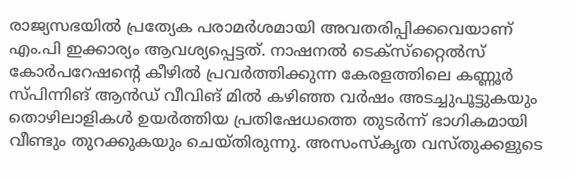രാജ്യസഭയില്‍ പ്രത്യേക പരാമര്‍ശമായി അവതരിപ്പിക്കവെയാണ് എം.പി ഇക്കാര്യം ആവശ്യപ്പെട്ടത്. നാഷനല്‍ ടെക്‌സ്‌റ്റൈല്‍സ് കോർപറേഷന്റെ കീഴില്‍ പ്രവര്‍ത്തിക്കുന്ന കേരളത്തിലെ കണ്ണൂര്‍ സ്പിന്നിങ് ആൻഡ് വീവിങ് മില്‍ കഴിഞ്ഞ വര്‍ഷം അടച്ചുപൂട്ടുകയും തൊഴിലാളികള്‍ ഉയര്‍ത്തിയ പ്രതിഷേധത്തെ തുടര്‍ന്ന് ഭാഗികമായി വീണ്ടും തുറക്കുകയും ചെയ്തിരുന്നു. അസംസ്‌കൃത വസ്തുക്കളുടെ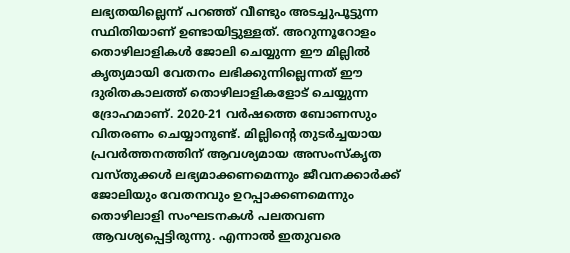ലഭ്യതയില്ലെന്ന് പറഞ്ഞ് വീണ്ടും അടച്ചുപൂട്ടുന്ന സ്ഥിതിയാണ് ഉണ്ടായിട്ടുള്ളത്. അറുന്നൂറോളം തൊഴിലാളികള്‍ ജോലി ചെയ്യുന്ന ഈ മില്ലില്‍ കൃത്യമായി വേതനം ലഭിക്കുന്നില്ലെന്നത് ഈ ദുരിതകാലത്ത് തൊഴിലാളികളോട് ചെയ്യുന്ന ദ്രോഹമാണ്. 2020-21 വര്‍ഷത്തെ ബോണസും വിതരണം ചെയ്യാനുണ്ട്. മില്ലിന്റെ തുടര്‍ച്ചയായ പ്രവര്‍ത്തനത്തിന് ആവശ്യമായ അസംസ്‌കൃത വസ്തുക്കള്‍ ലഭ്യമാക്കണമെന്നും ജീവനക്കാര്‍ക്ക് ജോലിയും വേതനവും ഉറപ്പാക്കണമെന്നും തൊഴിലാളി സംഘടനകള്‍ പലതവണ ആവശ്യപ്പെട്ടിരുന്നു. എന്നാല്‍ ഇതുവരെ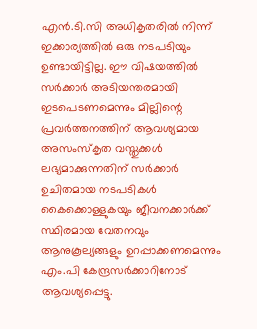എന്‍.ടി.സി അധികൃതരില്‍ നിന്ന് ഇക്കാര്യത്തില്‍ ഒരു നടപടിയും ഉണ്ടായിട്ടില്ല. ഈ വിഷയത്തില്‍ സര്‍ക്കാര്‍ അടിയന്തരമായി ഇടപെടണമെന്നും മില്ലിന്റെ പ്രവര്‍ത്തനത്തിന് ആവശ്യമായ അസംസ്‌കൃത വസ്തുക്കള്‍ ലഭ്യമാക്കുന്നതിന് സര്‍ക്കാര്‍ ഉചിതമായ നടപടികള്‍ കൈക്കൊള്ളുകയും ജീവനക്കാര്‍ക്ക് സ്ഥിരമായ വേതനവും ആനുകൂല്യങ്ങളും ഉറപ്പാക്കണമെന്നും എം.പി കേന്ദ്രസര്‍ക്കാറിനോട് ആവശ്യപ്പെട്ടു.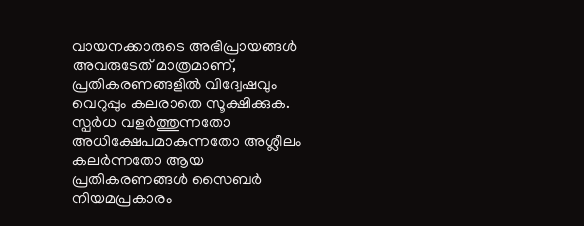വായനക്കാരുടെ അഭിപ്രായങ്ങള്‍ അവരുടേത് മാത്രമാണ്, പ്രതികരണങ്ങളിൽ വിദ്വേഷവും വെറുപ്പും കലരാതെ സൂക്ഷിക്കുക. സ്പർധ വളർത്തുന്നതോ അധിക്ഷേപമാകുന്നതോ അശ്ലീലം കലർന്നതോ ആയ പ്രതികരണങ്ങൾ സൈബർ നിയമപ്രകാരം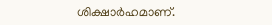ശിക്ഷാർഹമാണ്.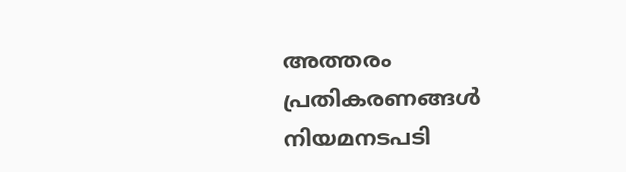അത്തരം പ്രതികരണങ്ങൾ നിയമനടപടി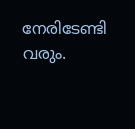നേരിടേണ്ടി വരും.